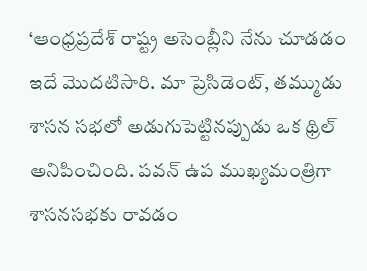‘ఆంధ్రప్రదేశ్ రాష్ట్ర అసెంబ్లీని నేను చూడడం ఇదే మొదటిసారి. మా ప్రెసిడెంట్, తమ్ముడు శాసన సభలో అడుగుపెట్టినప్పుడు ఒక థ్రిల్ అనిపించింది. పవన్ ఉప ముఖ్యమంత్రిగా శాసనసభకు రావడం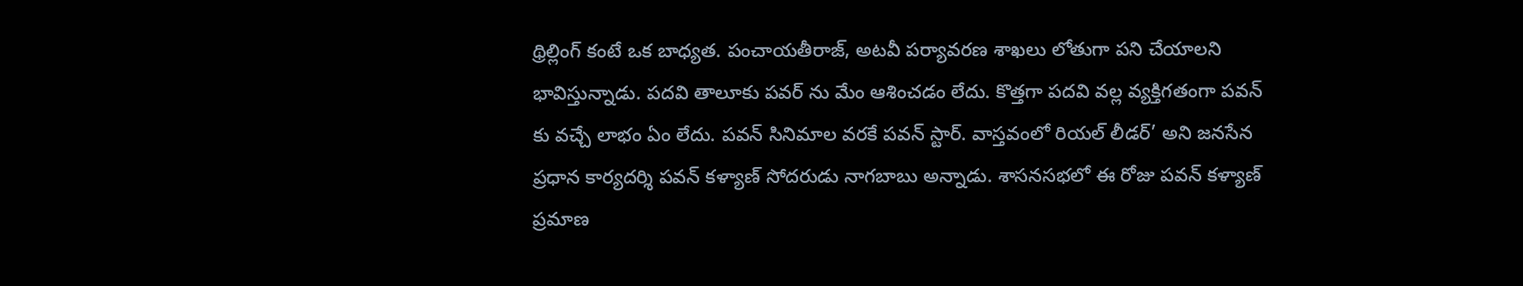థ్రిల్లింగ్ కంటే ఒక బాధ్యత. పంచాయతీరాజ్, అటవీ పర్యావరణ శాఖలు లోతుగా పని చేయాలని భావిస్తున్నాడు. పదవి తాలూకు పవర్ ను మేం ఆశించడం లేదు. కొత్తగా పదవి వల్ల వ్యక్తిగతంగా పవన్ కు వచ్చే లాభం ఏం లేదు. పవన్ సినిమాల వరకే పవన్ స్టార్. వాస్తవంలో రియల్ లీడర్’ అని జనసేన ప్రధాన కార్యదర్శి పవన్ కళ్యాణ్ సోదరుడు నాగబాబు అన్నాడు. శాసనసభలో ఈ రోజు పవన్ కళ్యాణ్ ప్రమాణ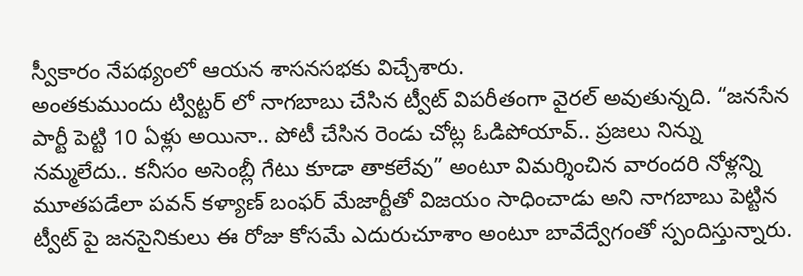స్వీకారం నేపథ్యంలో ఆయన శాసనసభకు విచ్చేశారు.
అంతకుముందు ట్విట్టర్ లో నాగబాబు చేసిన ట్వీట్ విపరీతంగా వైరల్ అవుతున్నది. “జనసేన పార్టీ పెట్టి 10 ఏళ్లు అయినా.. పోటీ చేసిన రెండు చోట్ల ఓడిపోయావ్.. ప్రజలు నిన్ను నమ్మలేదు.. కనీసం అసెంబ్లీ గేటు కూడా తాకలేవు” అంటూ విమర్శించిన వారందరి నోళ్లన్ని మూతపడేలా పవన్ కళ్యాణ్ బంఫర్ మేజార్టీతో విజయం సాధించాడు అని నాగబాబు పెట్టిన ట్వీట్ పై జనసైనికులు ఈ రోజు కోసమే ఎదురుచూశాం అంటూ బావేద్వేగంతో స్పందిస్తున్నారు.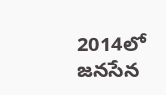2014లో జనసేన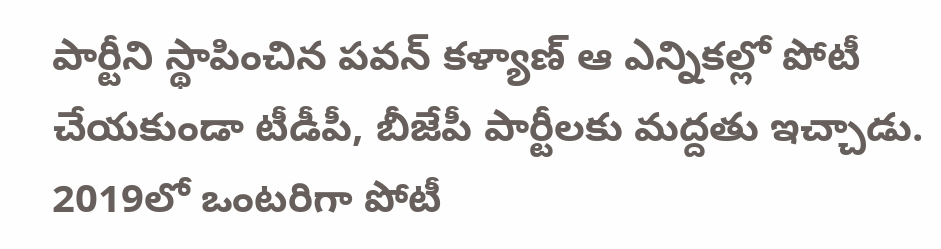పార్టీని స్థాపించిన పవన్ కళ్యాణ్ ఆ ఎన్నికల్లో పోటీ చేయకుండా టీడీపీ, బీజేపీ పార్టీలకు మద్దతు ఇచ్చాడు. 2019లో ఒంటరిగా పోటీ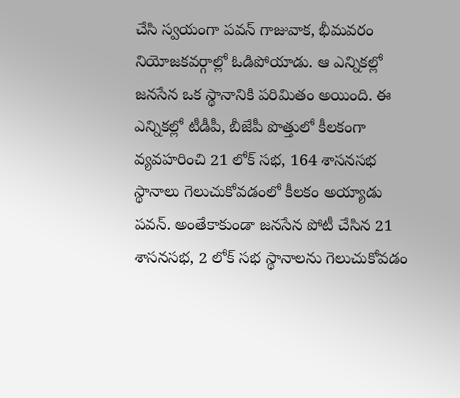చేసి స్వయంగా పవన్ గాజువాక, భీమవరం నియోజకవర్గాల్లో ఓడిపోయాడు. ఆ ఎన్నికల్లో జనసేన ఒక స్థానానికి పరిమితం అయింది. ఈ ఎన్నికల్లో టీడీపీ, బీజేపీ పొత్తులో కీలకంగా వ్యవహరించి 21 లోక్ సభ, 164 శాసనసభ స్థానాలు గెలుచుకోవడంలో కీలకం అయ్యాడు పవన్. అంతేకాకుండా జనసేన పోటీ చేసిన 21 శాసనసభ, 2 లోక్ సభ స్థానాలను గెలుచుకోవడం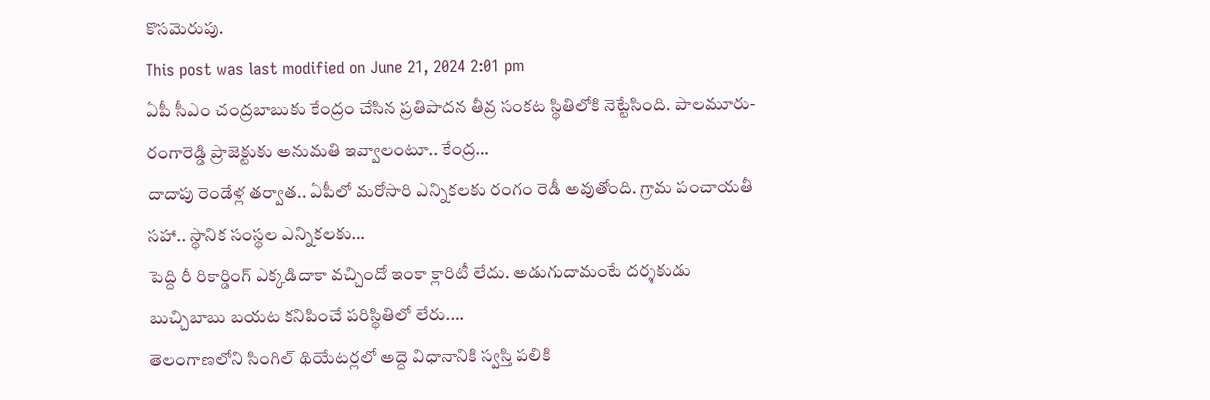కొసమెరుపు.
This post was last modified on June 21, 2024 2:01 pm
ఏపీ సీఎం చంద్రబాబుకు కేంద్రం చేసిన ప్రతిపాదన తీవ్ర సంకట స్థితిలోకి నెట్టేసింది. పాలమూరు-రంగారెడ్డి ప్రాజెక్టుకు అనుమతి ఇవ్వాలంటూ.. కేంద్ర…
దాదాపు రెండేళ్ల తర్వాత.. ఏపీలో మరోసారి ఎన్నికలకు రంగం రెడీ అవుతోంది. గ్రామ పంచాయతీ సహా.. స్థానిక సంస్థల ఎన్నికలకు…
పెద్ది రీ రికార్డింగ్ ఎక్కడిదాకా వచ్చిందో ఇంకా క్లారిటీ లేదు. అడుగుదామంటే దర్శకుడు బుచ్చిబాబు బయట కనిపించే పరిస్థితిలో లేరు.…
తెలంగాణలోని సింగిల్ థియేటర్లలో అద్దె విధానానికి స్వస్తి పలికి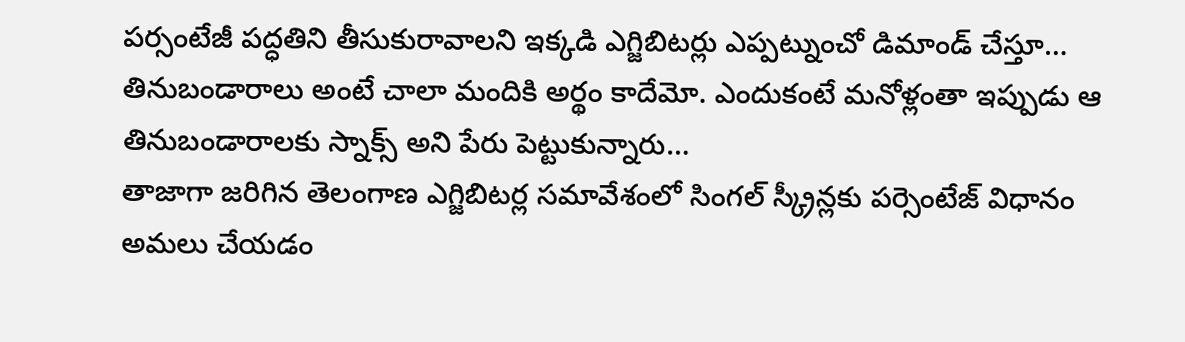పర్సంటేజీ పద్ధతిని తీసుకురావాలని ఇక్కడి ఎగ్జిబిటర్లు ఎప్పట్నుంచో డిమాండ్ చేస్తూ…
తినుబండారాలు అంటే చాలా మందికి అర్థం కాదేమో. ఎందుకంటే మనోళ్లంతా ఇప్పుడు ఆ తినుబండారాలకు స్నాక్స్ అని పేరు పెట్టుకున్నారు…
తాజాగా జరిగిన తెలంగాణ ఎగ్జిబిటర్ల సమావేశంలో సింగల్ స్క్రీన్లకు పర్సెంటేజ్ విధానం అమలు చేయడం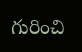గురించి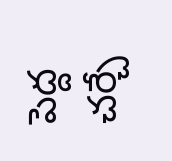పెద్ద చర్చే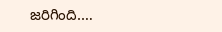జరిగింది.…